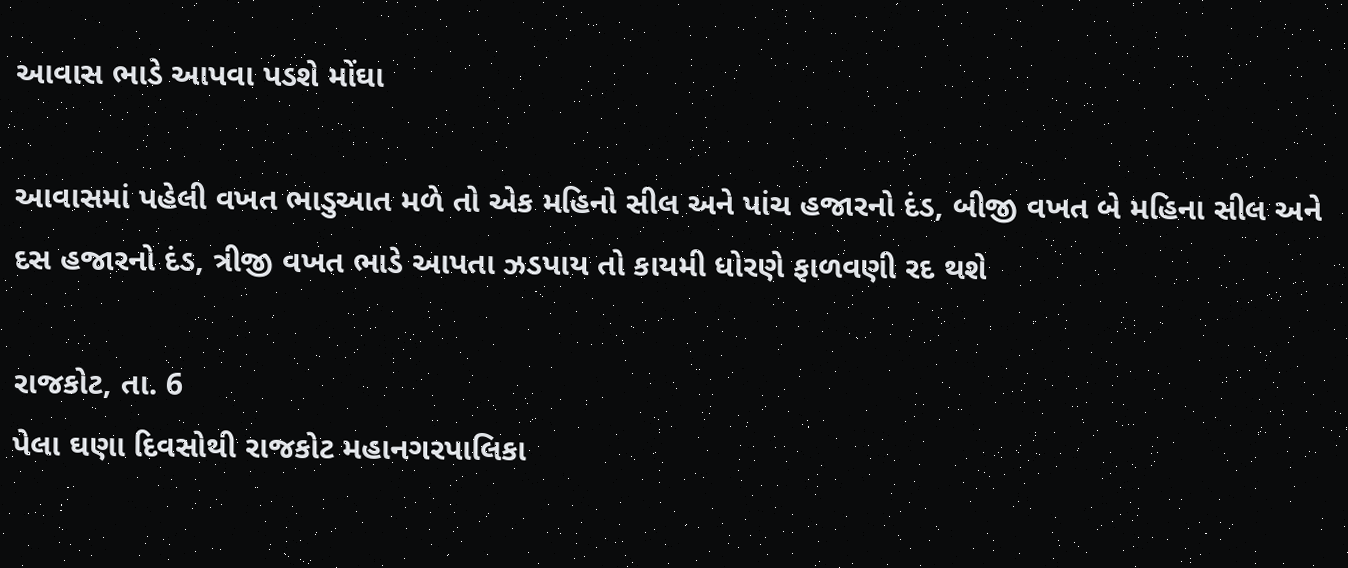આવાસ ભાડે આપવા પડશે મોંઘા

આવાસમાં પહેલી વખત ભાડુઆત મળે તો એક મહિનો સીલ અને પાંચ હજારનો દંડ, બીજી વખત બે મહિના સીલ અને દસ હજારનો દંડ, ત્રીજી વખત ભાડે આપતા ઝડપાય તો કાયમી ધોરણે ફાળવણી રદ થશે

રાજકોટ, તા. 6
પેલા ઘણા દિવસોથી રાજકોટ મહાનગરપાલિકા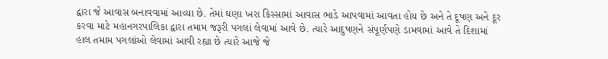દ્વારા જે આવાસ બનાવવામાં આવ્યા છે. તેમાં ઘણા ખરા કિસ્સામાં આવાસ ભાડે આપવામાં આવતા હોય છે અને તે દૂષણ અને દૂર કરવા માટે મહાનગરપાલિકા દ્વારા તમામ જરૂરી પગલાં લેવામાં આવે છે. ત્યારે આદુષણને સંપૂર્ણપણે ડામવામાં આવે તે દિશામાં હાલ તમામ પગલાંઓ લેવામાં આવી રહ્યા છે ત્યારે આજે જે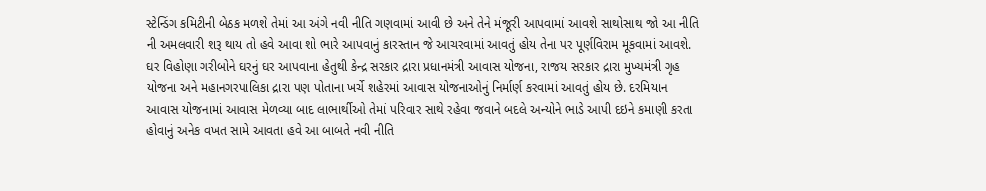સ્ટેન્ડિંગ કમિટીની બેઠક મળશે તેમાં આ અંગે નવી નીતિ ગણવામાં આવી છે અને તેને મંજૂરી આપવામાં આવશે સાથોસાથ જો આ નીતિ ની અમલવારી શરૂ થાય તો હવે આવા શો ભારે આપવાનું કારસ્તાન જે આચરવામાં આવતું હોય તેના પર પૂર્ણવિરામ મૂકવામાં આવશે.
ઘર વિહોણા ગરીબોને ઘરનું ઘર આપવાના હેતુથી કેન્દ્ર સરકાર દ્રારા પ્રધાનમંત્રી આવાસ યોજના, રાજય સરકાર દ્રારા મુખ્યમંત્રી ગૃહ યોજના અને મહાનગરપાલિકા દ્રારા પણ પોતાના ખર્ચે શહેરમાં આવાસ યોજનાઓનું નિર્માર્ણ કરવામાં આવતું હોય છે. દરમિયાન આવાસ યોજનામાં આવાસ મેળવ્યા બાદ લાભાર્થીઓ તેમાં પરિવાર સાથે રહેવા જવાને બદલે અન્યોને ભાડે આપી દઇને કમાણી કરતા હોવાનું અનેક વખત સામે આવતા હવે આ બાબતે નવી નીતિ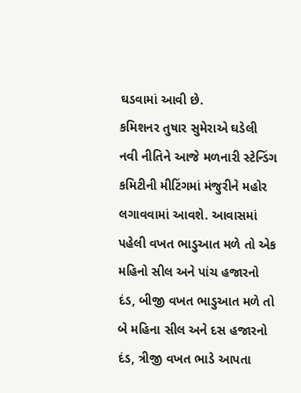ઘડવામાં આવી છે.
કમિશનર તુષાર સુમેરાએ ઘડેલી નવી નીતિને આજે મળનારી સ્ટેન્ડિંગ કમિટીની મીટિંગમાં મંજુરીને મહોર લગાવવામાં આવશે. આવાસમાં પહેલી વખત ભાડુઆત મળે તો એક મહિનો સીલ અને પાંચ હજારનો દંડ, બીજી વખત ભાડુઆત મળે તો બે મહિના સીલ અને દસ હજારનો દંડ, ત્રીજી વખત ભાડે આપતા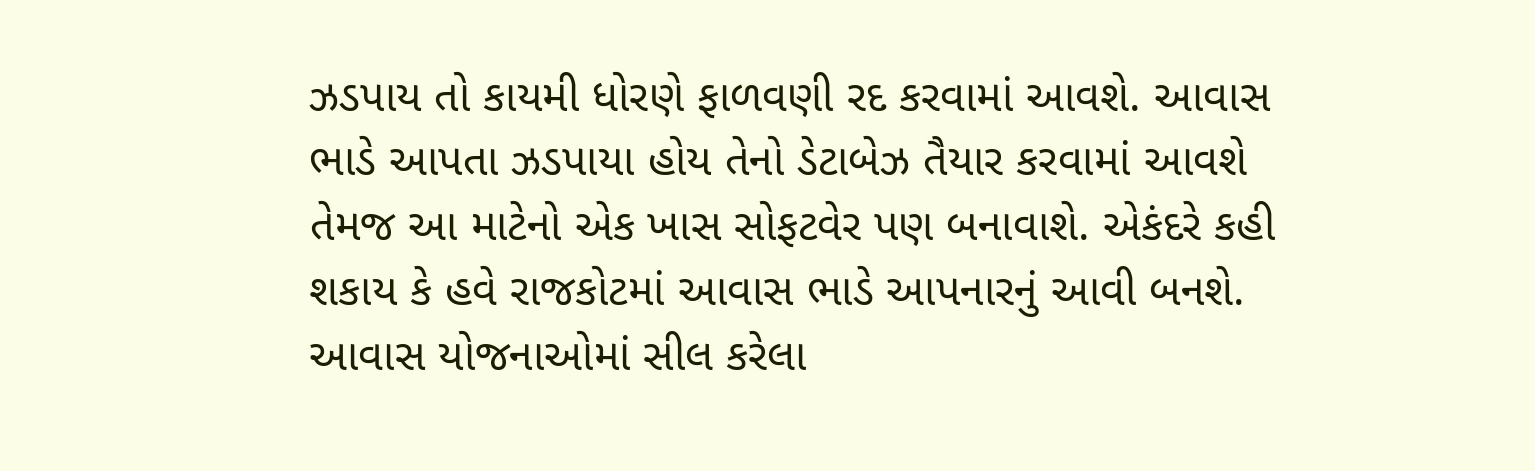ઝડપાય તો કાયમી ધોરણે ફાળવણી રદ કરવામાં આવશે. આવાસ ભાડે આપતા ઝડપાયા હોય તેનો ડેટાબેઝ તૈયાર કરવામાં આવશે તેમજ આ માટેનો એક ખાસ સોફટવેર પણ બનાવાશે. એકંદરે કહી શકાય કે હવે રાજકોટમાં આવાસ ભાડે આપનારનું આવી બનશે. આવાસ યોજનાઓમાં સીલ કરેલા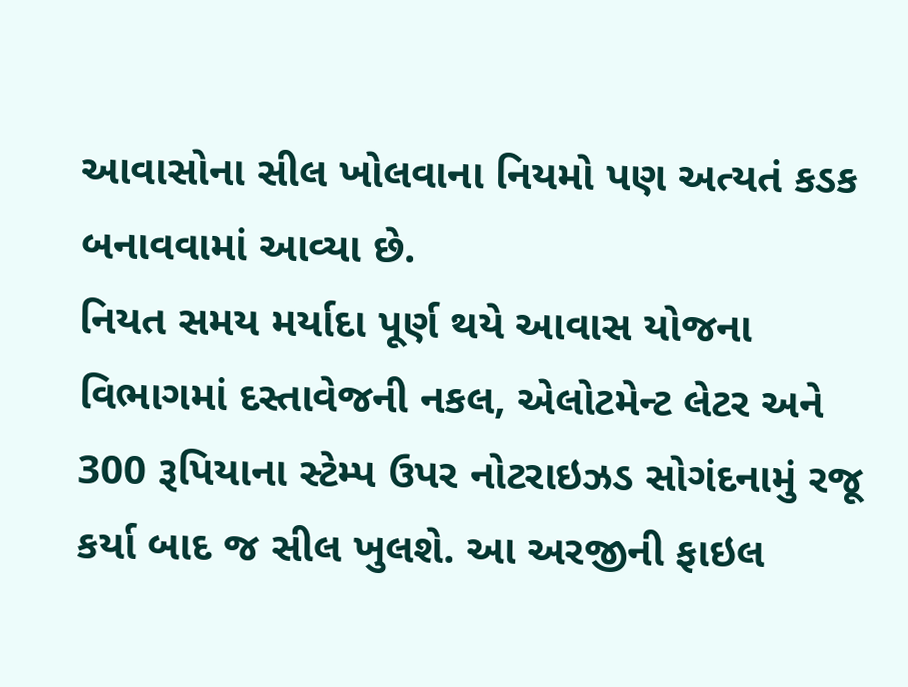આવાસોના સીલ ખોલવાના નિયમો પણ અત્યતં કડક બનાવવામાં આવ્યા છે.
નિયત સમય મર્યાદા પૂર્ણ થયે આવાસ યોજના વિભાગમાં દસ્તાવેજની નકલ, એલોટમેન્ટ લેટર અને 300 રૂપિયાના સ્ટેમ્પ ઉપર નોટરાઇઝડ સોગંદનામું રજૂ કર્યા બાદ જ સીલ ખુલશે. આ અરજીની ફાઇલ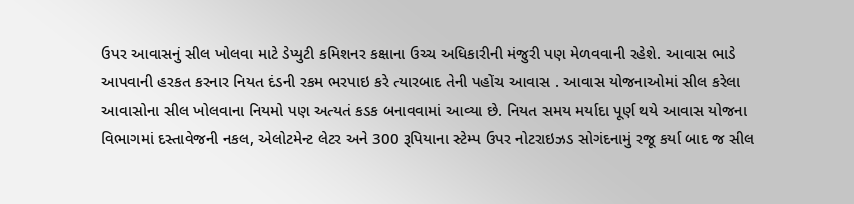ઉપર આવાસનું સીલ ખોલવા માટે ડેપ્યુટી કમિશનર કક્ષાના ઉચ્ચ અધિકારીની મંજુરી પણ મેળવવાની રહેશે. આવાસ ભાડે આપવાની હરકત કરનાર નિયત દંડની રકમ ભરપાઇ કરે ત્યારબાદ તેની પહોંચ આવાસ . આવાસ યોજનાઓમાં સીલ કરેલા આવાસોના સીલ ખોલવાના નિયમો પણ અત્યતં કડક બનાવવામાં આવ્યા છે. નિયત સમય મર્યાદા પૂર્ણ થયે આવાસ યોજના વિભાગમાં દસ્તાવેજની નકલ, એલોટમેન્ટ લેટર અને 300 રૂપિયાના સ્ટેમ્પ ઉપર નોટરાઇઝડ સોગંદનામું રજૂ કર્યા બાદ જ સીલ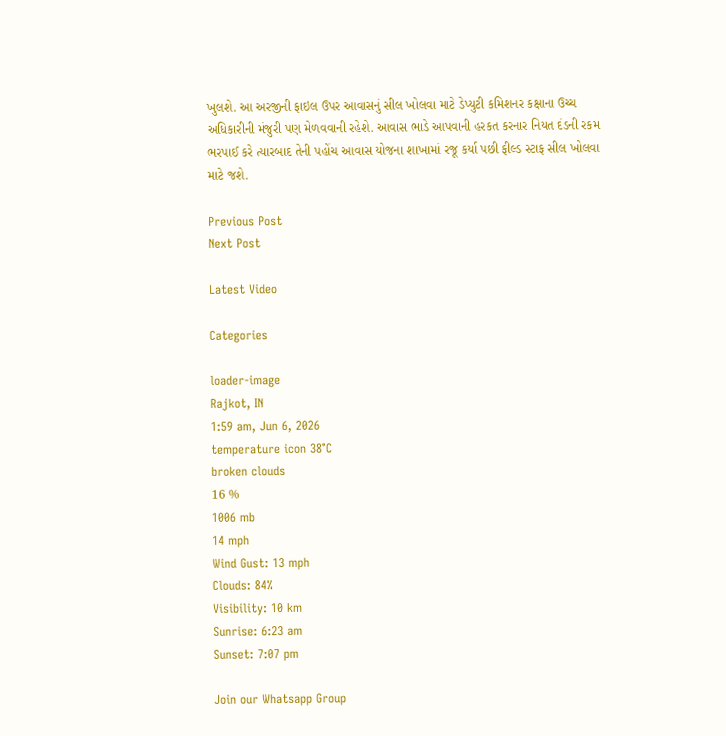ખુલશે. આ અરજીની ફાઇલ ઉપર આવાસનું સીલ ખોલવા માટે ડેપ્યુટી કમિશનર કક્ષાના ઉચ્ચ અધિકારીની મંજુરી પણ મેળવવાની રહેશે. આવાસ ભાડે આપવાની હરકત કરનાર નિયત દંડની રકમ ભરપાઈ કરે ત્યારબાદ તેની પહોંચ આવાસ યોજના શાખામાં રજૂ કર્યા પછી ફીલ્ડ સ્ટાફ સીલ ખોલવા માટે જશે.

Previous Post
Next Post

Latest Video

Categories

loader-image
Rajkot, IN
1:59 am, Jun 6, 2026
temperature icon 38°C
broken clouds
16 %
1006 mb
14 mph
Wind Gust: 13 mph
Clouds: 84%
Visibility: 10 km
Sunrise: 6:23 am
Sunset: 7:07 pm

Join our Whatsapp Group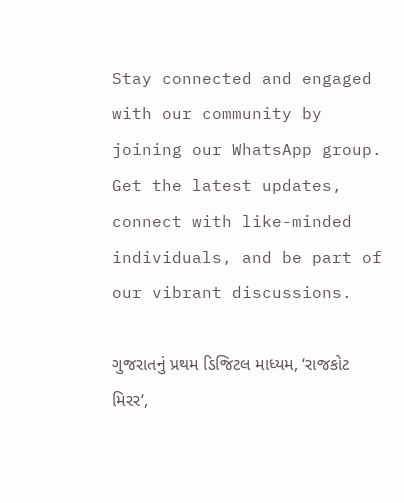Stay connected and engaged with our community by joining our WhatsApp group. Get the latest updates, connect with like-minded individuals, and be part of our vibrant discussions.

ગુજરાતનું પ્રથમ ડિજિટલ માધ્યમ, ‘રાજકોટ મિરર‘,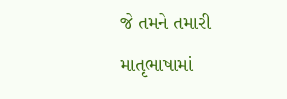જે તમને તમારી માતૃભાષામાં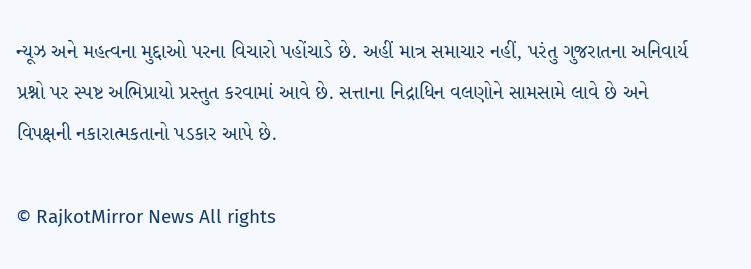ન્યૂઝ અને મહત્વના મુદ્દાઓ પરના વિચારો પહોંચાડે છે. અહીં માત્ર સમાચાર નહીં, પરંતુ ગુજરાતના અનિવાર્ય પ્રશ્નો પર સ્પષ્ટ અભિપ્રાયો પ્રસ્તુત કરવામાં આવે છે. સત્તાના નિદ્રાધિન વલણોને સામસામે લાવે છે અને વિપક્ષની નકારાત્મકતાનો પડકાર આપે છે.

© RajkotMirror News All rights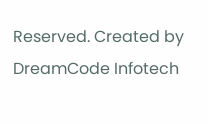Reserved. Created by DreamCode Infotech